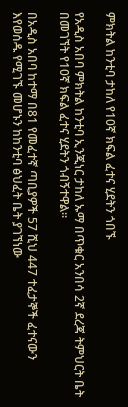ምክትል ከንቲባ ታከለ የ10ኛ ክፍል ፈተና ሂደትን ጎበኙ

የአዲስ አበባ ምክትል ከንቲባ ኢንጂነር ታከለ ኡማ በጥቁር አንበሳ 2ኛ ደረጃ ትምህርት ቤት በመገኘት የ10ኛ ክፍል ፈተና ሂደትን ጎብኝተዋል።

በአዲስ አበባ ከተማ በ81 የመፈተኛ ጣቢያዎች 57 ሺህ 447 ተፈታኞች ፈተናውን እየወሰዱ የሚገኙ መሆኑን ከከንቲባ ፅህፈት ቤት ያገኘነው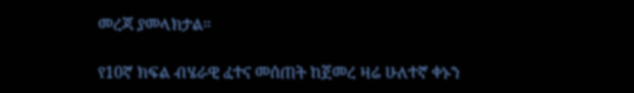መረጃ ያመላክታል።

የ10ኛ ክፍል ብሄራዊ ፈተና መሰጠት ከጀመረ ዛሬ ሁለተኛ ቀኑን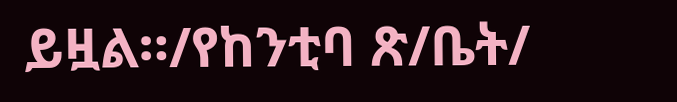ይዟል።/የከንቲባ ጽ/ቤት/